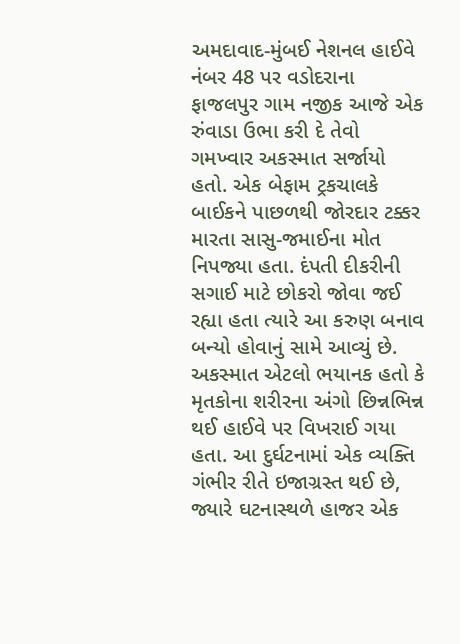અમદાવાદ-મુંબઈ નેશનલ હાઈવે નંબર 48 પર વડોદરાના ફાજલપુર ગામ નજીક આજે એક રુંવાડા ઉભા કરી દે તેવો ગમખ્વાર અકસ્માત સર્જાયો હતો. એક બેફામ ટ્રકચાલકે બાઈકને પાછળથી જોરદાર ટક્કર મારતા સાસુ-જમાઈના મોત નિપજ્યા હતા. દંપતી દીકરીની સગાઈ માટે છોકરો જોવા જઈ રહ્યા હતા ત્યારે આ કરુણ બનાવ બન્યો હોવાનું સામે આવ્યું છે.
અકસ્માત એટલો ભયાનક હતો કે મૃતકોના શરીરના અંગો છિન્નભિન્ન થઈ હાઈવે પર વિખરાઈ ગયા હતા. આ દુર્ઘટનામાં એક વ્યક્તિ ગંભીર રીતે ઇજાગ્રસ્ત થઈ છે, જ્યારે ઘટનાસ્થળે હાજર એક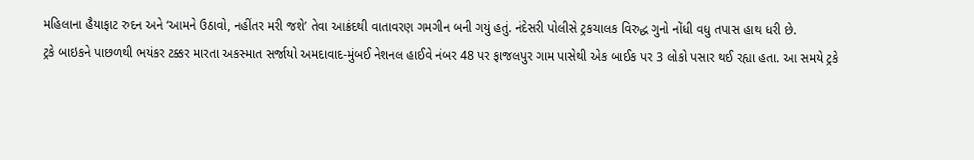મહિલાના હૈયાફાટ રુદન અને ‘આમને ઉઠાવો, નહીંતર મરી જશે’ તેવા આક્રંદથી વાતાવરણ ગમગીન બની ગયું હતું. નંદેસરી પોલીસે ટ્રકચાલક વિરુદ્ધ ગુનો નોંધી વધુ તપાસ હાથ ધરી છે.
ટ્રકે બાઇકને પાછળથી ભયંકર ટક્કર મારતા અકસ્માત સર્જાયો અમદાવાદ-મુંબઈ નેશનલ હાઈવે નંબર 48 પર ફાજલપુર ગામ પાસેથી એક બાઈક પર 3 લોકો પસાર થઈ રહ્યા હતા. આ સમયે ટ્રકે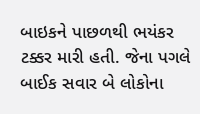બાઇકને પાછળથી ભયંકર ટક્કર મારી હતી. જેના પગલે બાઈક સવાર બે લોકોના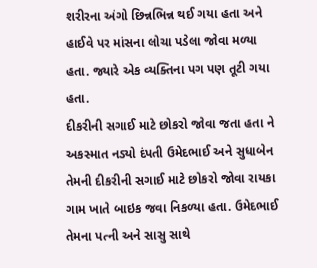શરીરના અંગો છિન્નભિન્ન થઈ ગયા હતા અને હાઈવે પર માંસના લોચા પડેલા જોવા મળ્યા હતા. જ્યારે એક વ્યક્તિના પગ પણ તૂટી ગયા હતા.
દીકરીની સગાઈ માટે છોકરો જોવા જતા હતા ને અકસ્માત નડ્યો દંપતી ઉમેદભાઈ અને સુધાબેન તેમની દીકરીની સગાઈ માટે છોકરો જોવા રાયકા ગામ ખાતે બાઇક જવા નિકળ્યા હતા. ઉમેદભાઈ તેમના પત્ની અને સાસુ સાથે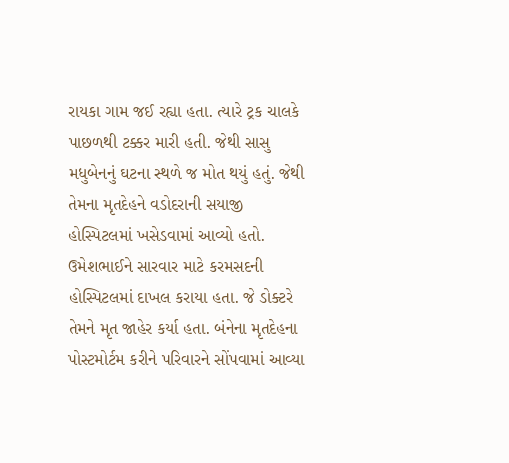રાયકા ગામ જઈ રહ્યા હતા. ત્યારે ટ્રક ચાલકે પાછળથી ટક્કર મારી હતી. જેથી સાસુ મધુબેનનું ઘટના સ્થળે જ મોત થયું હતું. જેથી તેમના મૃતદેહને વડોદરાની સયાજી હોસ્પિટલમાં ખસેડવામાં આવ્યો હતો. ઉમેશભાઈને સારવાર માટે કરમસદની હોસ્પિટલમાં દાખલ કરાયા હતા. જે ડોક્ટરે તેમને મૃત જાહેર કર્યા હતા. બંનેના મૃતદેહના પોસ્ટમોર્ટમ કરીને પરિવારને સોંપવામાં આવ્યા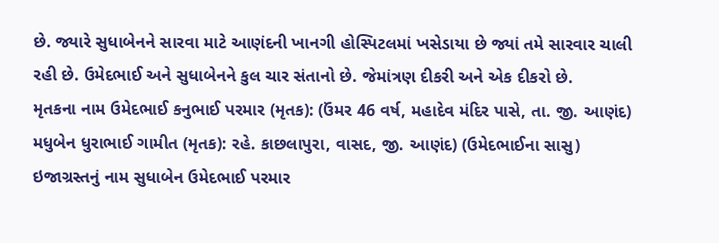છે. જ્યારે સુધાબેનને સારવા માટે આણંદની ખાનગી હોસ્પિટલમાં ખસેડાયા છે જ્યાં તમે સારવાર ચાલી રહી છે. ઉમેદભાઈ અને સુધાબેનને કુલ ચાર સંતાનો છે. જેમાંત્રણ દીકરી અને એક દીકરો છે.
મૃતકના નામ ઉમેદભાઈ કનુભાઈ પરમાર (મૃતક): (ઉંમર 46 વર્ષ, મહાદેવ મંદિર પાસે, તા. જી. આણંદ)
મધુબેન ધુરાભાઈ ગામીત (મૃતક): રહે. કાછલાપુરા, વાસદ, જી. આણંદ) (ઉમેદભાઈના સાસુ)
ઇજાગ્રસ્તનું નામ સુધાબેન ઉમેદભાઈ પરમાર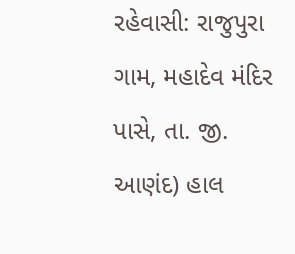રહેવાસી: રાજુપુરા ગામ, મહાદેવ મંદિર પાસે, તા. જી. આણંદ) હાલ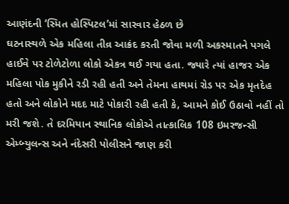આણંદની ‘સ્મિત હોસ્પિટલ’માં સારવાર હેઠળ છે
ઘટનાસ્થળે એક મહિલા તીવ્ર આક્રંદ કરતી જોવા મળી અકસ્માતને પગલે હાઈવે પર ટોળેટોળા લોકો એકત્ર થઈ ગયા હતા. જ્યારે ત્યાં હાજર એક મહિલા પોક મુકીને રડી રહી હતી અને તેમના હાથમાં રોડ પર એક મૃતદેહ હતો અને લોકોને મદદ માટે પોકારી રહી હતી કે, આમને કોઈ ઉઠાવો નહીં તો મરી જશે. તે દરમિયાન સ્થાનિક લોકોએ તાત્કાલિક 108 ઇમરજન્સી એમ્બ્યુલન્સ અને નંદેસરી પોલીસને જાણ કરી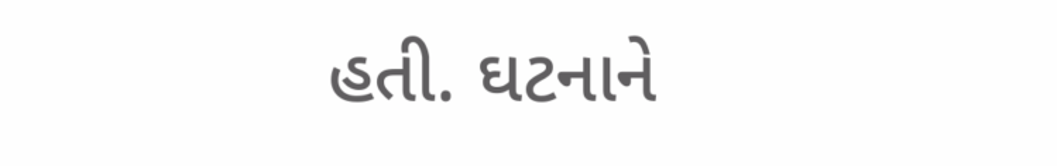હતી. ઘટનાને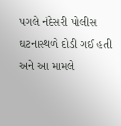પગલે નંદેસરી પોલીસ ઘટનાસ્થળે દોડી ગઈ હતી અને આ મામલે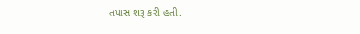તપાસ શરૂ કરી હતી.